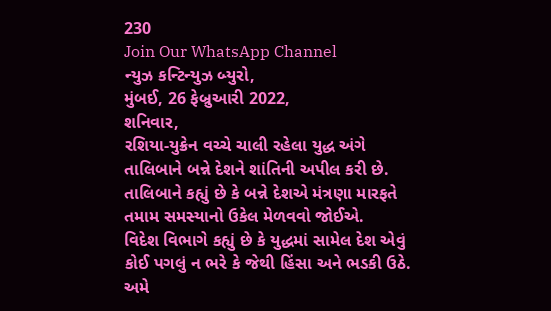230
Join Our WhatsApp Channel
ન્યુઝ કન્ટિન્યુઝ બ્યુરો,
મુંબઈ, 26 ફેબ્રુઆરી 2022,
શનિવાર,
રશિયા-યુક્રેન વચ્ચે ચાલી રહેલા યુદ્ધ અંગે તાલિબાને બન્ને દેશને શાંતિની અપીલ કરી છે.
તાલિબાને કહ્યું છે કે બન્ને દેશએ મંત્રણા મારફતે તમામ સમસ્યાનો ઉકેલ મેળવવો જોઈએ.
વિદેશ વિભાગે કહ્યું છે કે યુદ્ધમાં સામેલ દેશ એવું કોઈ પગલું ન ભરે કે જેથી હિંસા અને ભડકી ઉઠે. અમે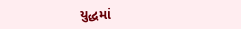યુદ્ધમાં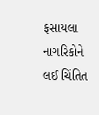ફસાયલા નાગરિકોને લઈ ચિંતિત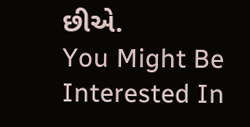છીએ.
You Might Be Interested In